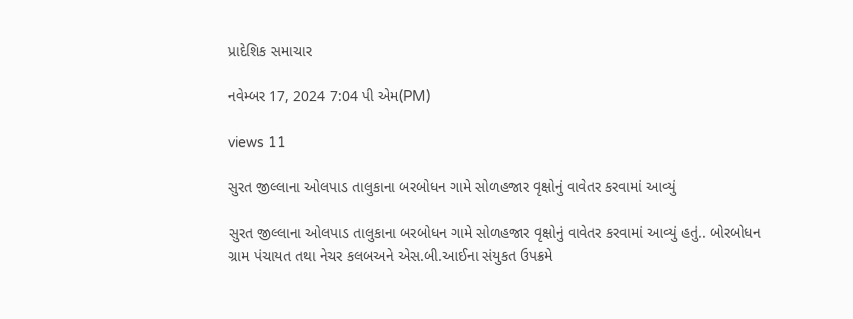પ્રાદેશિક સમાચાર

નવેમ્બર 17, 2024 7:04 પી એમ(PM)

views 11

સુરત જીલ્લાના ઓલપાડ તાલુકાના બરબોધન ગામે સોળહજાર વૃક્ષોનું વાવેતર કરવામાં આવ્યું

સુરત જીલ્લાના ઓલપાડ તાલુકાના બરબોધન ગામે સોળહજાર વૃક્ષોનું વાવેતર કરવામાં આવ્યું હતું.. બોરબોધન ગ્રામ પંચાયત તથા નેચર કલબઅને એસ.બી.આઈના સંયુકત ઉપક્રમે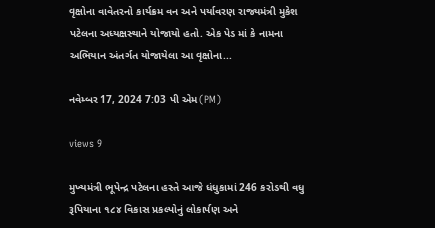વૃક્ષોના વાવેતરનો કાર્યક્રમ વન અને પર્યાવરણ રાજ્યમંત્રી મુકેશ પટેલના અધ્યક્ષસ્થાને યોજાયો હતો. એક પેડ માં કે નામના અભિયાન અંતર્ગત યોજાયેલા આ વૃક્ષોના...

નવેમ્બર 17, 2024 7:03 પી એમ(PM)

views 9

મુખ્યમંત્રી ભૂપેન્દ્ર પટેલના હસ્તે આજે ધંધુકામાં 246 કરોડથી વધુ રૂપિયાના ૧૮૪ વિકાસ પ્રકલ્પોનું લોકાર્પણ અને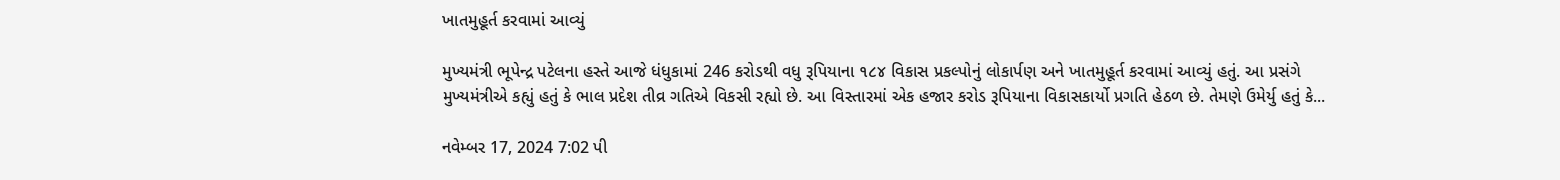ખાતમુહૂર્ત કરવામાં આવ્યું

મુખ્યમંત્રી ભૂપેન્દ્ર પટેલના હસ્તે આજે ધંધુકામાં 246 કરોડથી વધુ રૂપિયાના ૧૮૪ વિકાસ પ્રકલ્પોનું લોકાર્પણ અને ખાતમુહૂર્ત કરવામાં આવ્યું હતું. આ પ્રસંગે મુખ્યમંત્રીએ કહ્યું હતું કે ભાલ પ્રદેશ તીવ્ર ગતિએ વિકસી રહ્યો છે. આ વિસ્તારમાં એક હજાર કરોડ રૂપિયાના વિકાસકાર્યો પ્રગતિ હેઠળ છે. તેમણે ઉમેર્યુ હતું કે...

નવેમ્બર 17, 2024 7:02 પી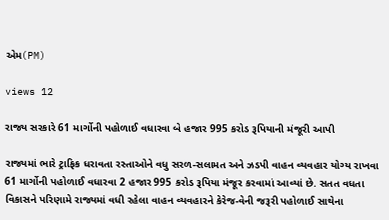એમ(PM)

views 12

રાજ્ય સરકારે 61 માર્ગોની પહોળાઈ વધારવા બે હજાર 995 કરોડ રૂપિયાની મંજૂરી આપી

રાજ્યમાં ભારે ટ્રાફિક ધરાવતા રસ્તાઓને વધુ સરળ-સલામત અને ઝડપી વાહન વ્યવહાર યોગ્ય રાખવા 61 માર્ગોની પહોળાઈ વધારવા 2 હજાર 995 કરોડ રૂપિયા મંજૂર કરવામાં આવ્યાં છે. સતત વધતા વિકાસને પરિણામે રાજ્યમાં વધી રહેલા વાહન વ્યવહારને કેરેજ-વેની જરૂરી પહોળાઈ સાથેના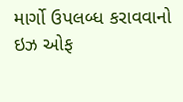માર્ગો ઉપલબ્ધ કરાવવાનો ઇઝ ઓફ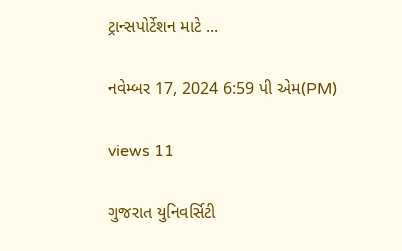ટ્રાન્સપોર્ટેશન માટે ...

નવેમ્બર 17, 2024 6:59 પી એમ(PM)

views 11

ગુજરાત યુનિવર્સિટી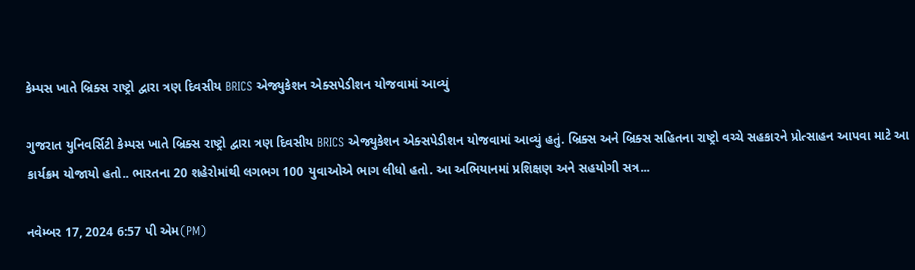કેમ્પસ ખાતે બ્રિક્સ રાષ્ટ્રો દ્વારા ત્રણ દિવસીય BRICS એજ્યુકેશન એક્સપેડીશન યોજવામાં આવ્યું

ગુજરાત યુનિવર્સિટી કેમ્પસ ખાતે બ્રિક્સ રાષ્ટ્રો દ્વારા ત્રણ દિવસીય BRICS એજ્યુકેશન એક્સપેડીશન યોજવામાં આવ્યું હતું. બ્રિક્સ અને બ્રિક્સ સહિતના રાષ્ટ્રો વચ્ચે સહકારને પ્રોત્સાહન આપવા માટે આ કાર્યક્રમ યોજાયો હતો.. ભારતના 20 શહેરોમાંથી લગભગ 100 યુવાઓએ ભાગ લીધો હતો. આ અભિયાનમાં પ્રશિક્ષણ અને સહયોગી સત્ર...

નવેમ્બર 17, 2024 6:57 પી એમ(PM)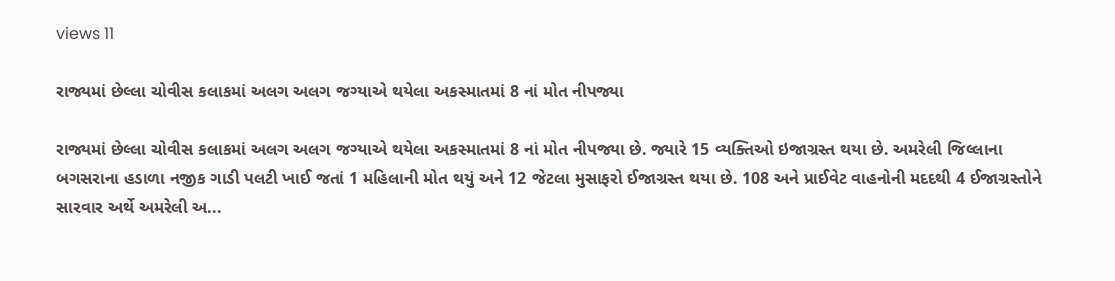views 11

રાજ્યમાં છેલ્લા ચોવીસ કલાકમાં અલગ અલગ જગ્યાએ થયેલા અકસ્માતમાં 8 નાં મોત નીપજ્યા

રાજ્યમાં છેલ્લા ચોવીસ કલાકમાં અલગ અલગ જગ્યાએ થયેલા અકસ્માતમાં 8 નાં મોત નીપજ્યા છે. જ્યારે 15 વ્યક્તિઓ ઇજાગ્રસ્ત થયા છે. અમરેલી જિલ્લાના બગસરાના હડાળા નજીક ગાડી પલટી ખાઈ જતાં 1 મહિલાની મોત થયું અને 12 જેટલા મુસાફરો ઈજાગ્રસ્ત થયા છે. 108 અને પ્રાઈવેટ વાહનોની મદદથી 4 ઈજાગ્રસ્તોને સારવાર અર્થે અમરેલી અ...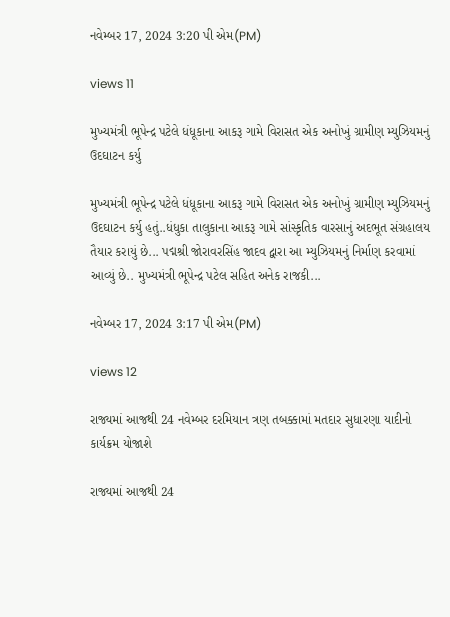નવેમ્બર 17, 2024 3:20 પી એમ(PM)

views 11

મુખ્યમંત્રી ભૂપેન્દ્ર પટેલે ધંધૂકાના આકરૂ ગામે વિરાસત એક અનોખું ગ્રામીણ મ્યુઝિયમનું ઉદઘાટન કર્યુ

મુખ્યમંત્રી ભૂપેન્દ્ર પટેલે ધંધૂકાના આકરૂ ગામે વિરાસત એક અનોખું ગ્રામીણ મ્યુઝિયમનું ઉદઘાટન કર્યુ હતું..ધંધુકા તાલુકાના આકરૂ ગામે સાંસ્કૃતિક વારસાનું અદભૂત સંગ્રહાલય તૈયાર કરાયું છે... પદ્મશ્રી જોરાવરસિંહ જાદવ દ્વારા આ મ્યુઝિયમનું નિર્માણ કરવામાં આવ્યું છે.. મુખ્યમંત્રી ભૂપેન્દ્ર પટેલ સહિત અનેક રાજકી...

નવેમ્બર 17, 2024 3:17 પી એમ(PM)

views 12

રાજ્યમાં આજથી 24 નવેમ્બર દરમિયાન ત્રણ તબક્કામાં મતદાર સુધારણા યાદીનો કાર્યક્રમ યોજાશે

રાજ્યમાં આજથી 24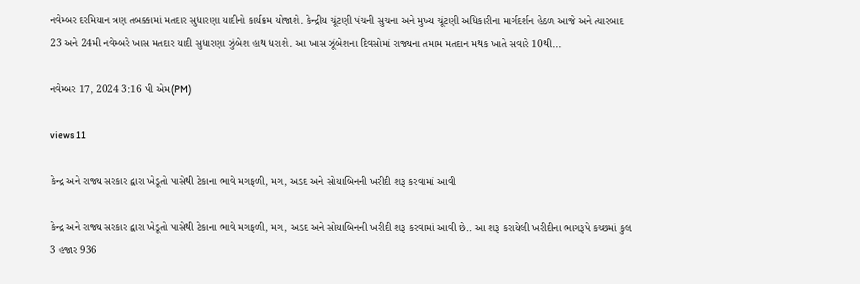નવેમ્બર દરમિયાન ત્રણ તબક્કામાં મતદાર સુધારણા યાદીનો કાર્યક્રમ યોજાશે. કેન્દ્રીય ચૂંટણી પંચની સુચના અને મુખ્ય ચૂંટણી અધિકારીના માર્ગદર્શન હેઠળ આજે અને ત્યારબાદ 23 અને 24મી નવેમ્બરે ખાસ મતદાર યાદી સુધારણા ઝુંબેશ હાથ ધરાશે. આ ખાસ ઝૂંબેશના દિવસોમાં રાજ્યના તમામ મતદાન મથક ખાતે સવારે 10થી...

નવેમ્બર 17, 2024 3:16 પી એમ(PM)

views 11

કેન્દ્ર અને રાજ્ય સરકાર દ્વારા ખેડૂતો પાસેથી ટેકાના ભાવે મગફળી, મગ, અડદ અને સોયાબિનની ખરીદી શરૂ કરવામાં આવી

કેન્દ્ર અને રાજ્ય સરકાર દ્વારા ખેડૂતો પાસેથી ટેકાના ભાવે મગફળી, મગ, અડદ અને સોયાબિનની ખરીદી શરૂ કરવામાં આવી છે.. આ શરૂ કરાયેલી ખરીદીના ભાગરૂપે કચ્છમાં કુલ 3 હજાર 936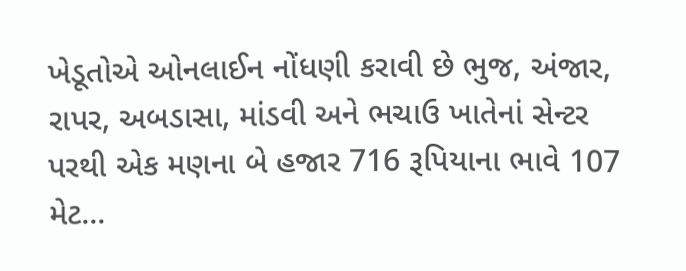ખેડૂતોએ ઓનલાઈન નોંધણી કરાવી છે ભુજ, અંજાર, રાપર, અબડાસા, માંડવી અને ભચાઉ ખાતેનાં સેન્ટર પરથી એક મણના બે હજાર 716 રૂપિયાના ભાવે 107 મેટ...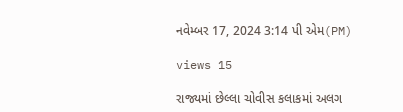નવેમ્બર 17, 2024 3:14 પી એમ(PM)

views 15

રાજ્યમાં છેલ્લા ચોવીસ કલાકમાં અલગ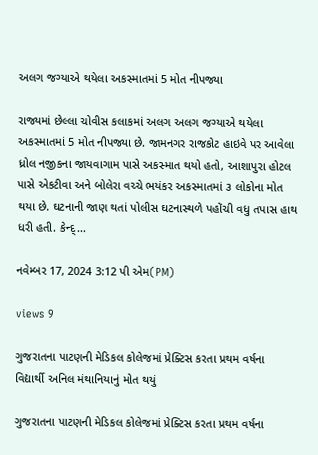અલગ જગ્યાએ થયેલા અકસ્માતમાં 5 મોત નીપજ્યા

રાજ્યમાં છેલ્લા ચોવીસ કલાકમાં અલગ અલગ જગ્યાએ થયેલા અકસ્માતમાં 5 મોત નીપજ્યા છે. જામનગર રાજકોટ હાઇવે પર આવેલા ધ્રોલ નજીકના જાયવાગામ પાસે અકસ્માત થયો હતો, આશાપુરા હોટલ પાસે એકટીવા અને બોલેરા વચ્ચે ભયંકર અકસ્માતમાં ૩ લોકોના મોત થયા છે. ઘટનાની જાણ થતાં પોલીસ ઘટનાસ્થળે પહોંચી વધુ તપાસ હાથ ધરી હતી. કેન્દ્...

નવેમ્બર 17, 2024 3:12 પી એમ(PM)

views 9

ગુજરાતના પાટણની મેડિકલ કોલેજમાં પ્રેક્ટિસ કરતા પ્રથમ વર્ષના વિદ્યાર્થી અનિલ મંથાનિયાનું મોત થયું

ગુજરાતના પાટણની મેડિકલ કોલેજમાં પ્રેક્ટિસ કરતા પ્રથમ વર્ષના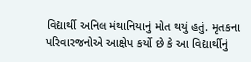વિદ્યાર્થી અનિલ મંથાનિયાનું મોત થયું હતું. મૃતકના પરિવારજનોએ આક્ષેપ કર્યો છે કે આ વિદ્યાર્થીનું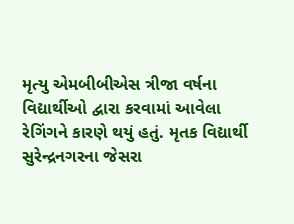મૃત્યુ એમબીબીએસ ત્રીજા વર્ષના વિદ્યાર્થીઓ દ્વારા કરવામાં આવેલા રેગિંગને કારણે થયું હતું. મૃતક વિદ્યાર્થી સુરેન્દ્રનગરના જેસરા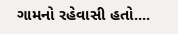ગામનો રહેવાસી હતો....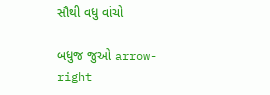સૌથી વધુ વાંચો

બધુજ જુઓ arrow-right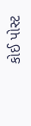કોઈ પોસ્ટ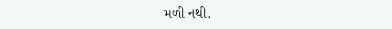મળી નથી.